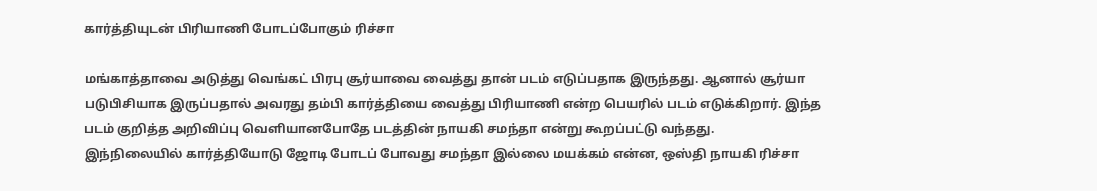கார்த்தியுடன் பிரியாணி போடப்போகும் ரிச்சா

மங்காத்தாவை அடுத்து வெங்கட் பிரபு சூர்யாவை வைத்து தான் படம் எடுப்பதாக இருந்தது. ஆனால் சூர்யா படுபிசியாக இருப்பதால் அவரது தம்பி கார்த்தியை வைத்து பிரியாணி என்ற பெயரில் படம் எடுக்கிறார். இந்த படம் குறித்த அறிவிப்பு வெளியானபோதே படத்தின் நாயகி சமந்தா என்று கூறப்பட்டு வந்தது.
இந்நிலையில் கார்த்தியோடு ஜோடி போடப் போவது சமந்தா இல்லை மயக்கம் என்ன, ஒஸ்தி நாயகி ரிச்சா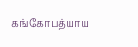கங்கோபத்யாய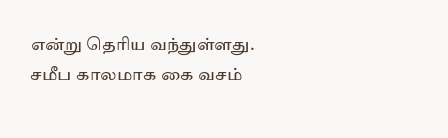என்று தெரிய வந்துள்ளது. சமீப காலமாக கை வசம்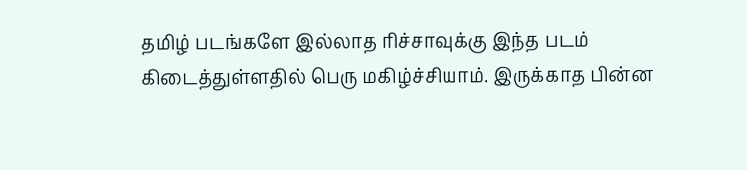தமிழ் படங்களே இல்லாத ரிச்சாவுக்கு இந்த படம் கிடைத்துள்ளதில் பெரு மகிழ்ச்சியாம். இருக்காத பின்ன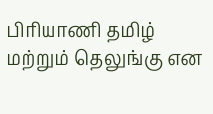பிரியாணி தமிழ் மற்றும் தெலுங்கு என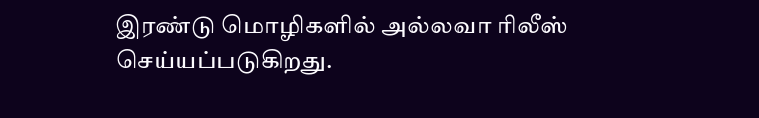இரண்டு மொழிகளில் அல்லவா ரிலீஸ் செய்யப்படுகிறது.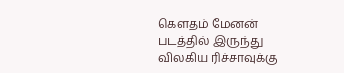கௌதம் மேனன் படத்தில் இருந்து விலகிய ரிச்சாவுக்கு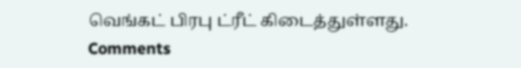வெங்கட் பிரபு ட்ரீட் கிடைத்துள்ளது.
Comments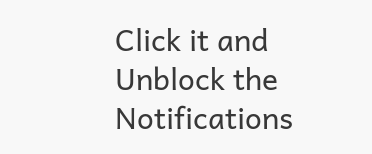Click it and Unblock the Notifications